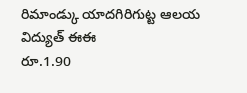రిమాండ్కు యాదగిరిగుట్ట ఆలయ విద్యుత్ ఈఈ
రూ.1.90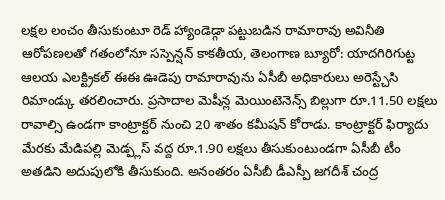లక్షల లంచం తీసుకుంటూ రెడ్ హ్యాండెడ్గా పట్టుబడిన రామారావు అవినీతి ఆరోపణలతో గతంలోనూ సస్పెన్షన్ కాకతీయ, తెలంగాణ బ్యూరో: యాదగిరిగుట్ట ఆలయ ఎలక్ట్రికల్ ఈఈ ఊడెపు రామారావును ఏసీబీ అధికారులు అరెస్ట్చేసి రిమాండ్కు తరలించారు. ప్రసాదాల మెషీన్ల మెయింటెనెన్స్ బిల్లుగా రూ.11.50 లక్షలు రావాల్సి ఉండగా కాంట్రాక్టర్ నుంచి 20 శాతం కమీషన్ కోరాడు. కాంట్రాక్టర్ ఫిర్యాదు మేరకు మేడిపల్లి మెడ్ప్లస్ వద్ద రూ.1.90 లక్షలు తీసుకుంటుండగా ఏసీబీ టీం అతడిని అదుపులోకి తీసుకుంది. అనంతరం ఏసీబీ డీఎస్పీ జగదీశ్ చంద్ర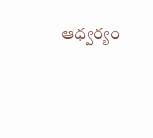ఆధ్వర్యం